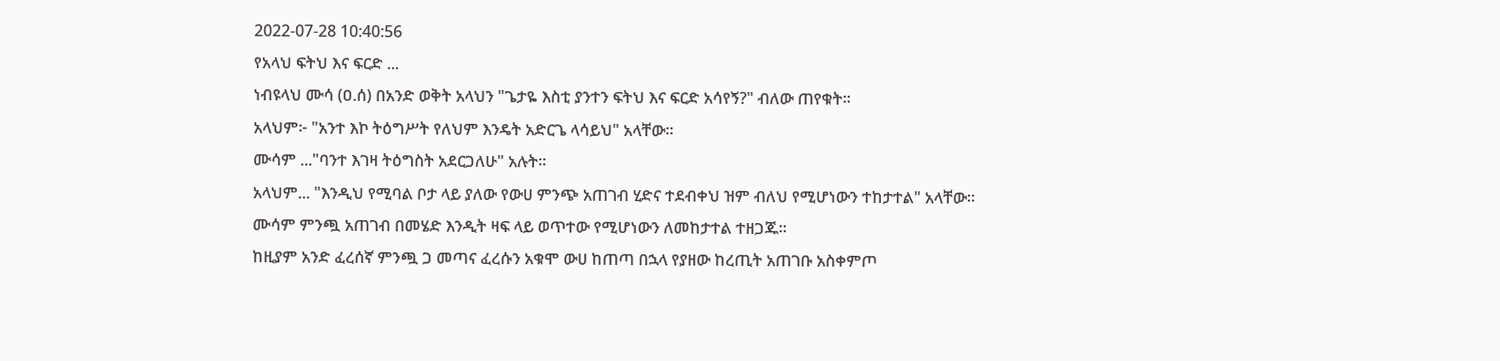2022-07-28 10:40:56
የአላህ ፍትህ እና ፍርድ ...
ነብዩላህ ሙሳ (ዐ.ሰ) በአንድ ወቅት አላህን "ጌታዬ እስቲ ያንተን ፍትህ እና ፍርድ አሳየኝ?" ብለው ጠየቁት።
አላህም፦ "አንተ እኮ ትዕግሥት የለህም እንዴት አድርጌ ላሳይህ" አላቸው።
ሙሳም ..."ባንተ እገዛ ትዕግስት አደርጋለሁ" አሉት።
አላህም... "እንዲህ የሚባል ቦታ ላይ ያለው የውሀ ምንጭ አጠገብ ሂድና ተደብቀህ ዝም ብለህ የሚሆነውን ተከታተል" አላቸው።
ሙሳም ምንጯ አጠገብ በመሄድ እንዲት ዛፍ ላይ ወጥተው የሚሆነውን ለመከታተል ተዘጋጁ።
ከዚያም አንድ ፈረሰኛ ምንጯ ጋ መጣና ፈረሱን አቁሞ ውሀ ከጠጣ በኋላ የያዘው ከረጢት አጠገቡ አስቀምጦ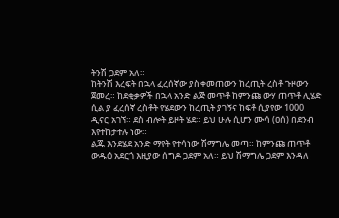ትንሽ ጋደም አለ።
ከትንሽ እረፍት በኋላ ፈረሰኛው ያስቀመጠውን ከረጢት ረስቶ ጉዞውን ጀመረ። ከደቂቃዎች በኋላ አንድ ልጅ መጥቶ ከምንጩ ውሃ ጠጥቶ ሊሄድ ሲል ያ ፈረሰኛ ረስቶት የሄደውን ከረጢት ያገኝና ከፍቶ ሲያየው 1000 ዲናር አገኘ። ደስ ብሎት ይዞት ሄደ። ይህ ሁሉ ሲሆን ሙሳ (ዐሰ) በደንብ እየተከታተሉ ነው።
ልጁ እንደሄደ አንድ ማየት የተሳነው ሽማግሌ መጣ። ከምንጩ ጠጥቶ ውዱዕ አደርጎ እዚያው ሰግዶ ጋደም አለ። ይህ ሽማግሌ ጋደም እንዳለ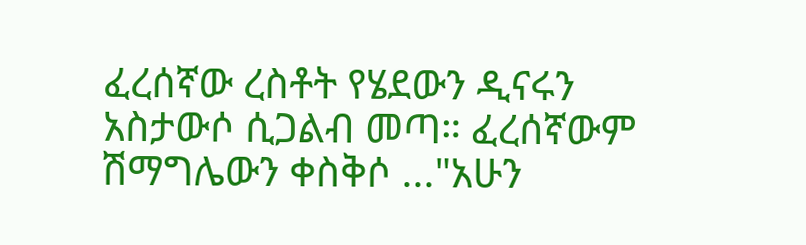ፈረሰኛው ረስቶት የሄደውን ዲናሩን አስታውሶ ሲጋልብ መጣ። ፈረሰኛውም ሽማግሌውን ቀስቅሶ ..."አሁን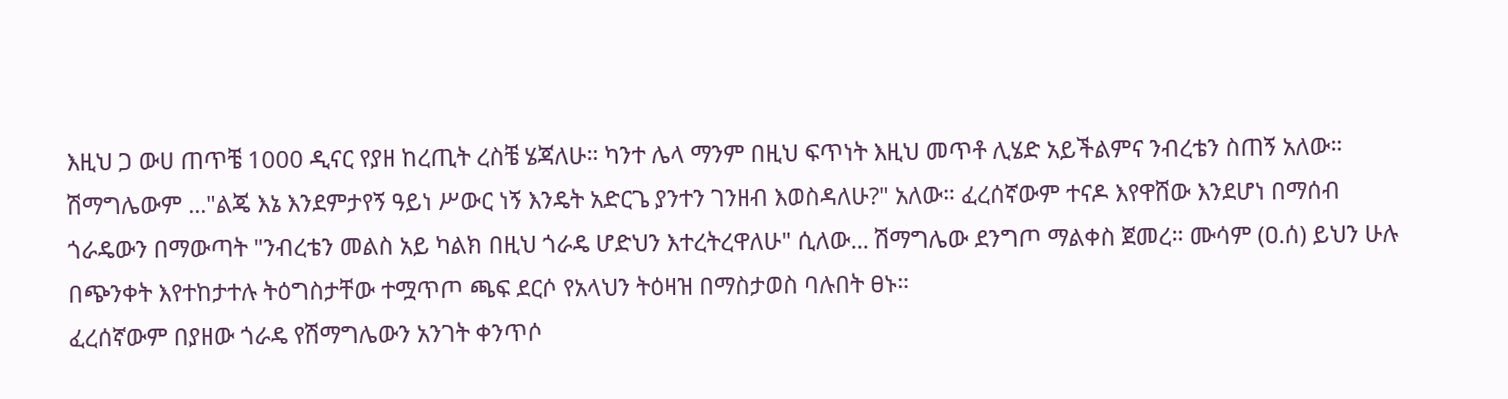እዚህ ጋ ውሀ ጠጥቼ 1000 ዲናር የያዘ ከረጢት ረስቼ ሄጃለሁ። ካንተ ሌላ ማንም በዚህ ፍጥነት እዚህ መጥቶ ሊሄድ አይችልምና ንብረቴን ስጠኝ አለው።
ሽማግሌውም ..."ልጄ እኔ እንደምታየኝ ዓይነ ሥውር ነኝ እንዴት አድርጌ ያንተን ገንዘብ እወስዳለሁ?" አለው። ፈረሰኛውም ተናዶ እየዋሸው እንደሆነ በማሰብ ጎራዴውን በማውጣት "ንብረቴን መልስ አይ ካልክ በዚህ ጎራዴ ሆድህን እተረትረዋለሁ" ሲለው... ሽማግሌው ደንግጦ ማልቀስ ጀመረ። ሙሳም (ዐ.ሰ) ይህን ሁሉ በጭንቀት እየተከታተሉ ትዕግስታቸው ተሟጥጦ ጫፍ ደርሶ የአላህን ትዕዛዝ በማስታወስ ባሉበት ፀኑ።
ፈረሰኛውም በያዘው ጎራዴ የሽማግሌውን አንገት ቀንጥሶ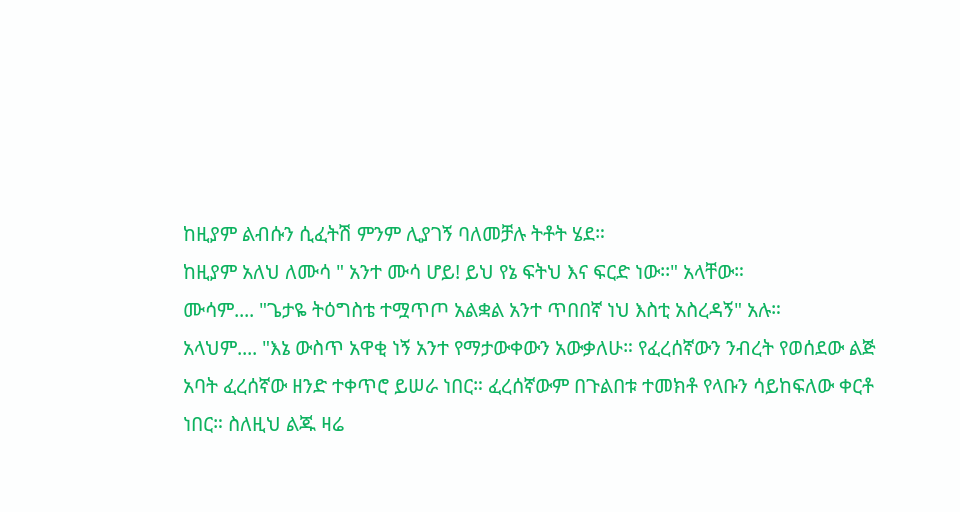ከዚያም ልብሱን ሲፈትሽ ምንም ሊያገኝ ባለመቻሉ ትቶት ሄደ።
ከዚያም አለህ ለሙሳ " አንተ ሙሳ ሆይ! ይህ የኔ ፍትህ እና ፍርድ ነው፡፡" አላቸው።
ሙሳም.... "ጌታዬ ትዕግስቴ ተሟጥጦ አልቋል አንተ ጥበበኛ ነህ እስቲ አስረዳኝ" አሉ።
አላህም.... "እኔ ውስጥ አዋቂ ነኝ አንተ የማታውቀውን አውቃለሁ። የፈረሰኛውን ንብረት የወሰደው ልጅ አባት ፈረሰኛው ዘንድ ተቀጥሮ ይሠራ ነበር። ፈረሰኛውም በጉልበቱ ተመክቶ የላቡን ሳይከፍለው ቀርቶ ነበር። ስለዚህ ልጁ ዛሬ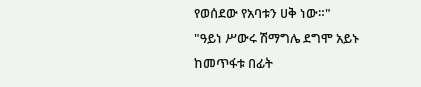የወሰደው የአባቱን ሀቅ ነው።"
"ዓይነ ሥውሩ ሽማግሌ ደግሞ አይኑ ከመጥፋቱ በፊት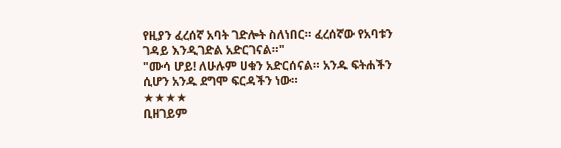የዚያን ፈረሰኛ አባት ገድሎት ስለነበር። ፈረሰኛው የአባቱን ገዳይ እንዲገድል አድርገናል።"
"ሙሳ ሆይ! ለሁሉም ሀቁን አድርሰናል። አንዱ ፍትሐችን ሲሆን አንዱ ደግሞ ፍርዳችን ነው።
★★★★
ቢዘገይም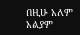በዚሁ አለም አልያም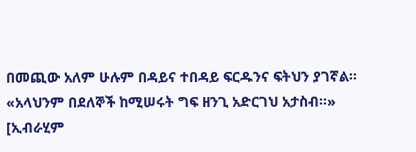በመጪው አለም ሁሉም በዳይና ተበዳይ ፍርዱንና ፍትህን ያገኛል።
«አላህንም በደለኞች ከሚሠሩት ግፍ ዘንጊ አድርገህ አታስብ፡፡»
[ኢብራሂም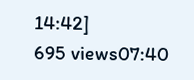14:42]
695 views07:40